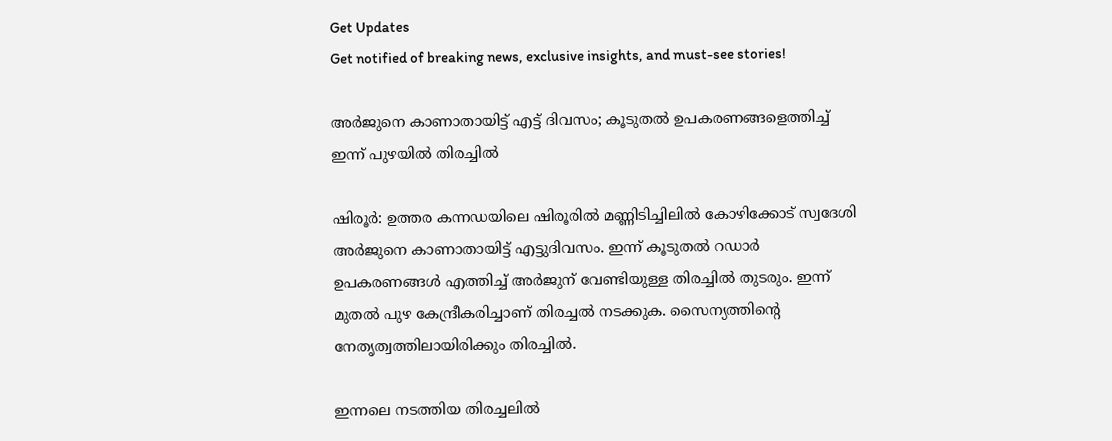Get Updates
Get notified of breaking news, exclusive insights, and must-see stories!

അർജുനെ കാണാതായിട്ട് എട്ട് ദിവസം; കൂടുതൽ ഉപകരണങ്ങളെത്തിച്ച് ഇന്ന് പുഴയിൽ തിരച്ചിൽ

ഷിരൂർ: ഉത്തര കന്നഡയിലെ ഷിരൂരിൽ മണ്ണിടിച്ചിലിൽ കോഴിക്കോട് സ്വദേശി അർജുനെ കാണാതായിട്ട് എട്ടുദിവസം. ഇന്ന് കൂടുതൽ റഡാർ ഉപകരണങ്ങൾ എത്തിച്ച് അർജുന് വേണ്ടിയുള്ള തിരച്ചിൽ തുടരും. ഇന്ന് മുതൽ പുഴ കേന്ദ്രീകരിച്ചാണ് തിരച്ചൽ നടക്കുക. സൈന്യത്തിന്റെ നേതൃത്വത്തിലായിരിക്കും തിരച്ചിൽ.

ഇന്നലെ നടത്തിയ തിരച്ചലിൽ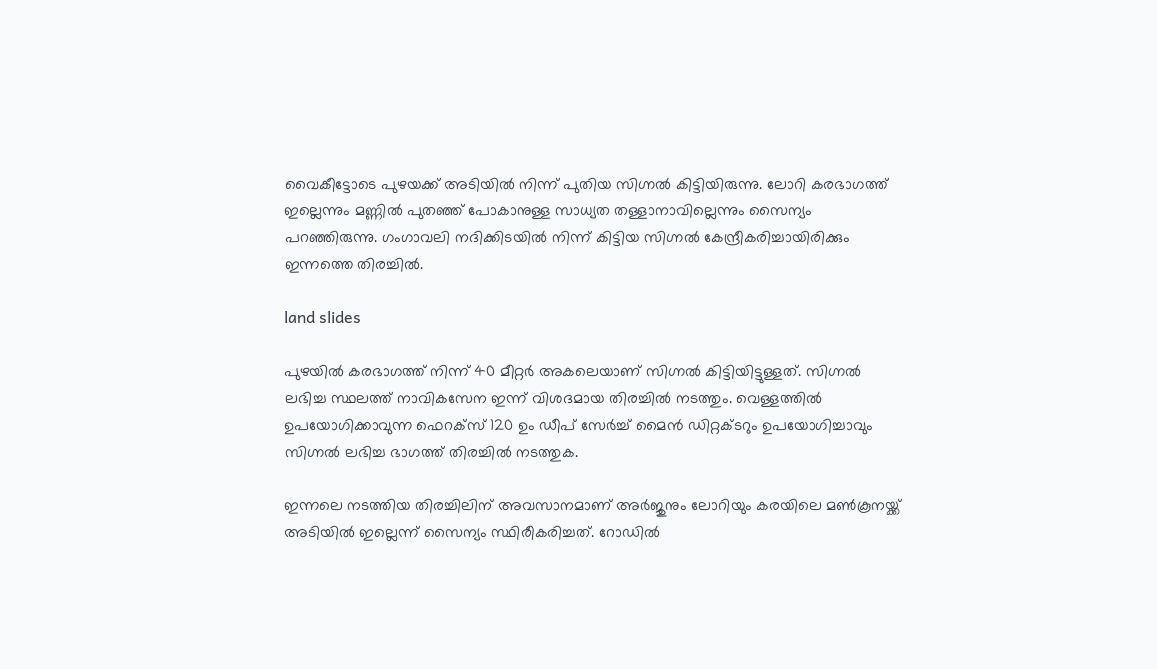വൈകീട്ടോടെ പുഴയക്ക് അടിയിൽ നിന്ന് പുതിയ സിഗ്നൽ കിട്ടിയിരുന്നു. ലോറി കരഭാഗത്ത് ഇല്ലെന്നും മണ്ണിൽ പുതഞ്ഞ് പോകാനുള്ള സാധ്യത തള്ളാനാവില്ലെന്നും സൈന്യം പറഞ്ഞിരുന്നു. ഗംഗാവലി നദിക്കിടയിൽ നിന്ന് കിട്ടിയ സിഗ്നൽ കേന്ദ്രീകരിച്ചായിരിക്കും ഇന്നത്തെ തിരച്ചിൽ.

land slides

പുഴയിൽ കരഭാഗത്ത് നിന്ന് 40 മീറ്റർ അകലെയാണ് സിഗ്നൽ കിട്ടിയിട്ടുള്ളത്. സിഗ്നൽ ലഭിച്ച സ്ഥലത്ത് നാവികസേന ഇന്ന് വിശദമായ തിരച്ചിൽ നടത്തും. വെള്ളത്തിൽ ഉപയോഗിക്കാവുന്ന ഫെറക്സ് 120 ഉം ഡീപ് സേർച്ച് മൈൻ ഡിറ്റക്ടറും ഉപയോഗിച്ചാവും സിഗ്നൽ ലഭിച്ച ഭാഗത്ത് തിരച്ചിൽ നടത്തുക.

ഇന്നലെ നടത്തിയ തിരച്ചിലിന് അവസാനമാണ് അർജുനും ലോറിയും കരയിലെ മൺകൂനയ്ക്ക് അടിയിൽ ഇല്ലെന്ന് സൈന്യം സ്ഥിരീകരിച്ചത്. റോഡിൽ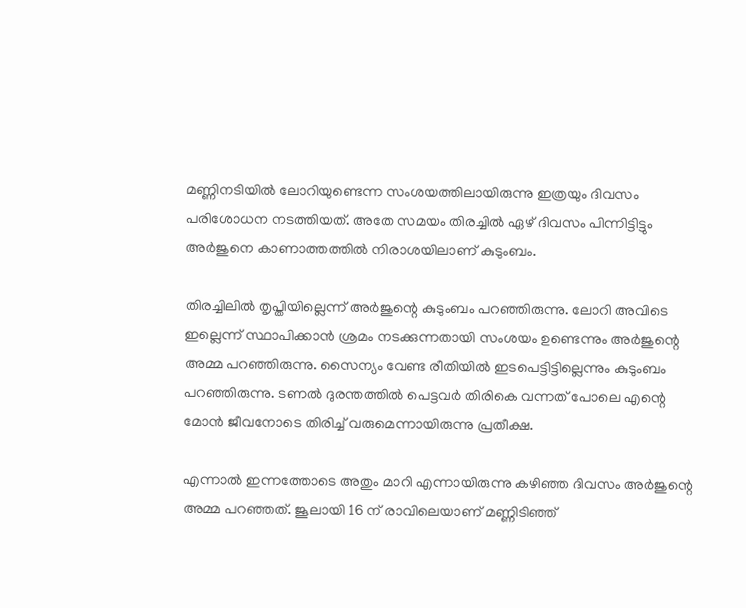മണ്ണിനടിയിൽ ലോറിയുണ്ടെന്ന സംശയത്തിലായിരുന്നു ഇത്രയും ദിവസം പരിശോധന നടത്തിയത്. അതേ സമയം തിരച്ചിൽ ഏഴ് ദിവസം പിന്നിട്ടിട്ടും അർജുനെ കാണാത്തത്തിൽ നിരാശയിലാണ് കുടുംബം.

തിരച്ചിലിൽ തൃപ്തിയില്ലെന്ന് അർജുന്റെ കുടുംബം പറഞ്ഞിരുന്നു. ലോറി അവിടെ ഇല്ലെന്ന് സ്ഥാപിക്കാൻ ശ്രമം നടക്കുന്നതായി സംശയം ഉണ്ടെന്നും അർജുന്റെ അമ്മ പറഞ്ഞിരുന്നു. സൈന്യം വേണ്ട രീതിയിൽ ഇടപെട്ടിട്ടില്ലെന്നും കുടുംബം പറഞ്ഞിരുന്നു. ടണൽ ദുരന്തത്തിൽ പെട്ടവർ തിരികെ വന്നത് പോലെ എന്റെ മോൻ ജീവനോടെ തിരിച്ച് വരുമെന്നായിരുന്നു പ്രതീക്ഷ.

എന്നാൽ ഇന്നത്തോടെ അതും മാറി എന്നായിരുന്നു കഴിഞ്ഞ ദിവസം അർജുന്റെ അമ്മ പറഞ്ഞത്. ജൂലായി 16 ന് രാവിലെയാണ് മണ്ണിടിഞ്ഞ്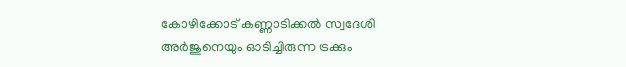കോഴിക്കോട് കണ്ണാടിക്കൽ സ്വദേശി അർജുനെയും ഓടിച്ചിരുന്ന ട്രക്കും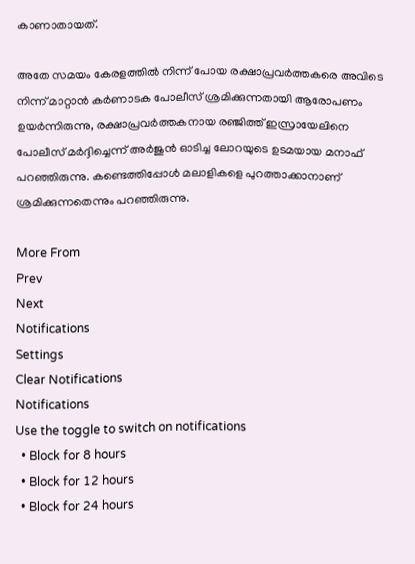കാണാതായത്.

അതേ സമയം കേരളത്തിൽ നിന്ന് പോയ രക്ഷാപ്രവർത്തകരെ അവിടെ നിന്ന് മാറ്റാൻ കർണാടക പോലീസ് ശ്രമിക്കുന്നതായി ആരോപണം ഉയർന്നിരുന്നു, രക്ഷാപ്രവർത്തകനായ രഞ്ജിത്ത് ഇസ്രായേലിനെ പോലീസ് മർദ്ദിച്ചെന്ന് അർ‌ജുൻ ഓടിച്ച ലോറയുടെ ഉടമയായ മനാഫ് പറഞ്ഞിരുന്നു. കണ്ടെത്തിപ്പോൾ‌ മലാളികളെ പുറത്താക്കാനാണ് ശ്രമിക്കുന്നതെന്നും പറഞ്ഞിരുന്നു.

More From
Prev
Next
Notifications
Settings
Clear Notifications
Notifications
Use the toggle to switch on notifications
  • Block for 8 hours
  • Block for 12 hours
  • Block for 24 hours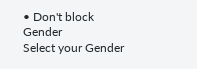• Don't block
Gender
Select your Gender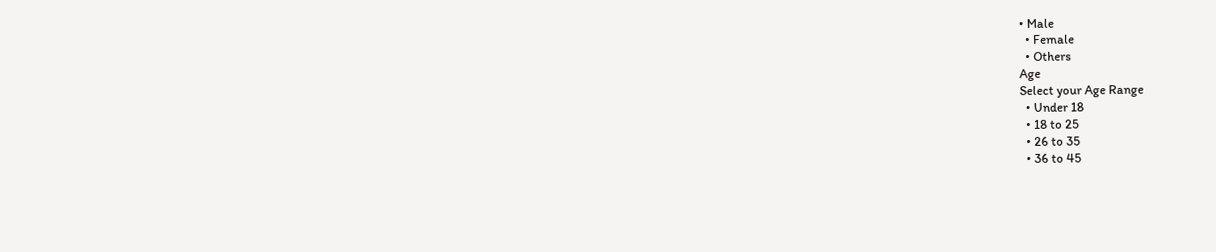• Male
  • Female
  • Others
Age
Select your Age Range
  • Under 18
  • 18 to 25
  • 26 to 35
  • 36 to 45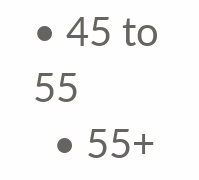• 45 to 55
  • 55+